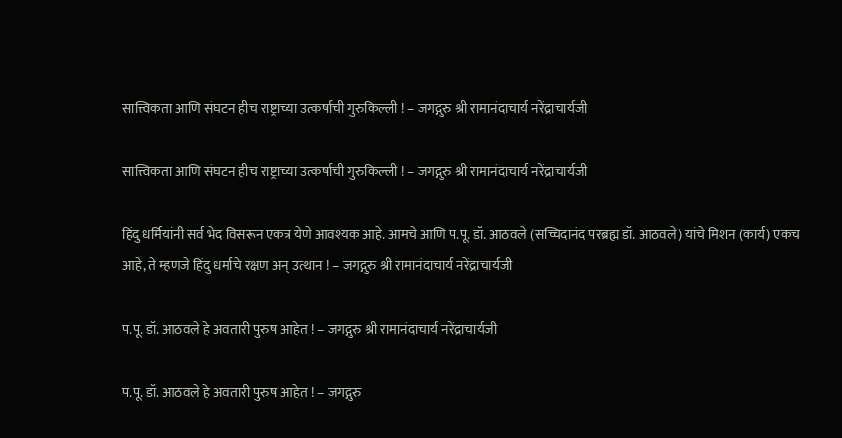सात्त्विकता आणि संघटन हीच राष्ट्राच्या उत्कर्षाची गुरुकिल्ली ! – जगद्गुरु श्री रामानंदाचार्य नरेंद्राचार्यजी

सात्त्विकता आणि संघटन हीच राष्ट्राच्या उत्कर्षाची गुरुकिल्ली ! – जगद्गुरु श्री रामानंदाचार्य नरेंद्राचार्यजी

हिंदु धर्मियांनी सर्व भेद विसरून एकत्र येणे आवश्यक आहे. आमचे आणि प.पू. डॉ. आठवले (सच्चिदानंद परब्रह्म डॉ. आठवले) यांचे मिशन (कार्य) एकच आहे, ते म्हणजे हिंदु धर्माचे रक्षण अन् उत्थान ! – जगद्गुरु श्री रामानंदाचार्य नरेंद्राचार्यजी

प.पू. डॉ. आठवले हे अवतारी पुरुष आहेत ! – जगद्गुरु श्री रामानंदाचार्य नरेंद्राचार्यजी

प.पू. डॉ. आठवले हे अवतारी पुरुष आहेत ! – जगद्गुरु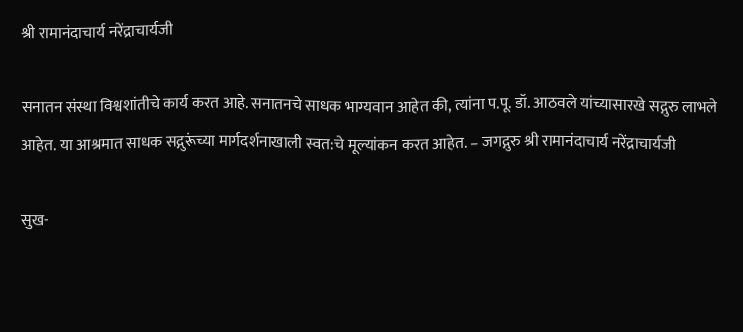श्री रामानंदाचार्य नरेंद्राचार्यजी

सनातन संस्था विश्वशांतीचे कार्य करत आहे. सनातनचे साधक भाग्यवान आहेत की, त्यांना प.पू. डॉ. आठवले यांच्यासारखे सद्गुरु लाभले आहेत. या आश्रमात साधक सद्गुरूंच्या मार्गदर्शनाखाली स्वत:चे मूल्यांकन करत आहेत. – जगद्गुरु श्री रामानंदाचार्य नरेंद्राचार्यजी

सुख-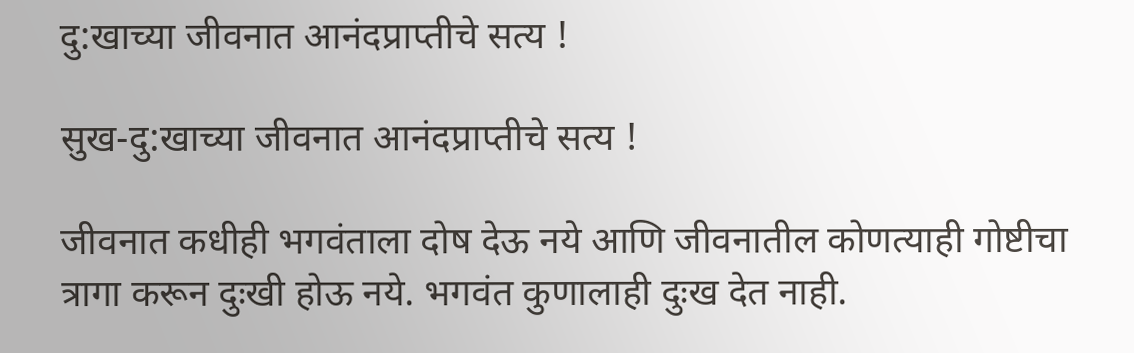दु:खाच्या जीवनात आनंदप्राप्तीचे सत्य !

सुख-दु:खाच्या जीवनात आनंदप्राप्तीचे सत्य !

जीवनात कधीही भगवंताला दोष देऊ नये आणि जीवनातील कोणत्याही गोष्टीचा त्रागा करून दुःखी होऊ नये. भगवंत कुणालाही दुःख देत नाही.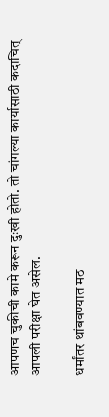आपणच चुकीची कामे करून दुःखी होतो. तो चांगल्या कार्यासाठी कदाचित् आपली परीक्षा घेत असेल.

धर्मांतर थांबवण्यात मठ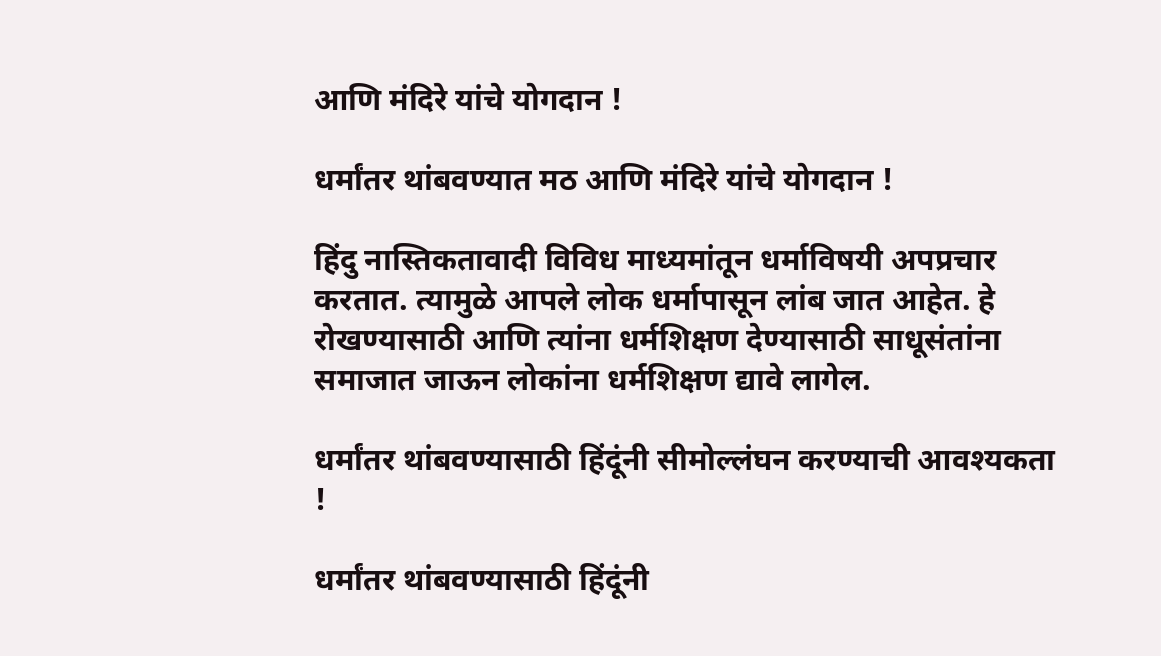आणि मंदिरे यांचे योगदान !

धर्मांतर थांबवण्यात मठ आणि मंदिरे यांचे योगदान !

हिंदु नास्तिकतावादी विविध माध्यमांतून धर्माविषयी अपप्रचार करतात. त्यामुळे आपले लोक धर्मापासून लांब जात आहेत. हे रोखण्यासाठी आणि त्यांना धर्मशिक्षण देण्यासाठी साधूसंतांना समाजात जाऊन लोकांना धर्मशिक्षण द्यावे लागेल.

धर्मांतर थांबवण्यासाठी हिंदूंनी सीमोल्लंघन करण्याची आवश्यकता !

धर्मांतर थांबवण्यासाठी हिंदूंनी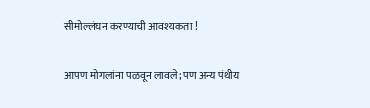सीमोल्लंघन करण्याची आवश्यकता !

आपण मोगलांना पळवून लावले; पण अन्य पंथीय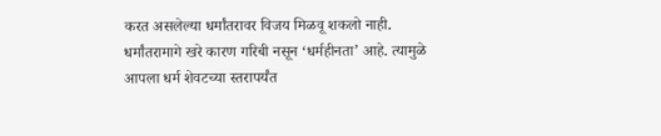करत असलेल्या धर्मांतरावर विजय मिळवू शकलो नाही. धर्मांतरामागे खरे कारण गरिबी नसून ‘धर्महीनता’ आहे. त्यामुळे आपला धर्म शेवटच्या स्तरापर्यंत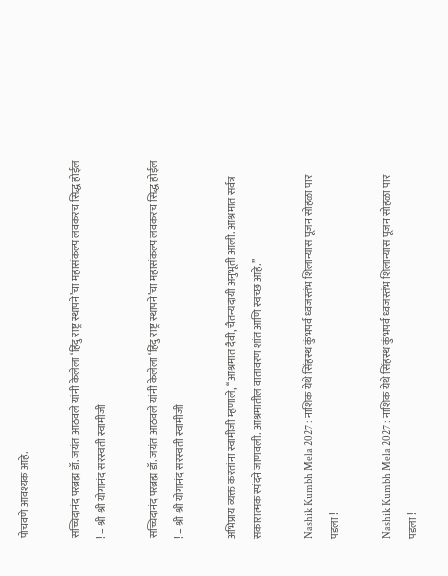पोचवणे आवश्यक आहे.

सच्चिदानंद परब्रह्म डॉ. जयंत आठवले यांनी केलेला ‘हिंदु राष्ट्र स्थापने’चा महासंकल्प लवकरच सिद्ध होईल ! – श्री श्री योगानंद सरस्वती स्वामीजी

सच्चिदानंद परब्रह्म डॉ. जयंत आठवले यांनी केलेला ‘हिंदु राष्ट्र स्थापने’चा महासंकल्प लवकरच सिद्ध होईल ! – श्री श्री योगानंद सरस्वती स्वामीजी

अभिप्राय व्यक्त करतांना स्वामीजी म्हणाले, ‘‘आश्रमात दैवी, चैतन्यदायी अनुभूती आली. आश्रमात सर्वत्र सकारात्मक स्पंदने जाणवली. आश्रमातील वातावरण शांत आणि स्वच्छ आहे.’’

Nashik Kumbh Mela 2027 : नाशिक येथे सिंहस्थ कुंभपर्व ध्वजस्तंभ शिलान्यास पूजन सोहळा पार पडला !

Nashik Kumbh Mela 2027 : नाशिक येथे सिंहस्थ कुंभपर्व ध्वजस्तंभ शिलान्यास पूजन सोहळा पार पडला !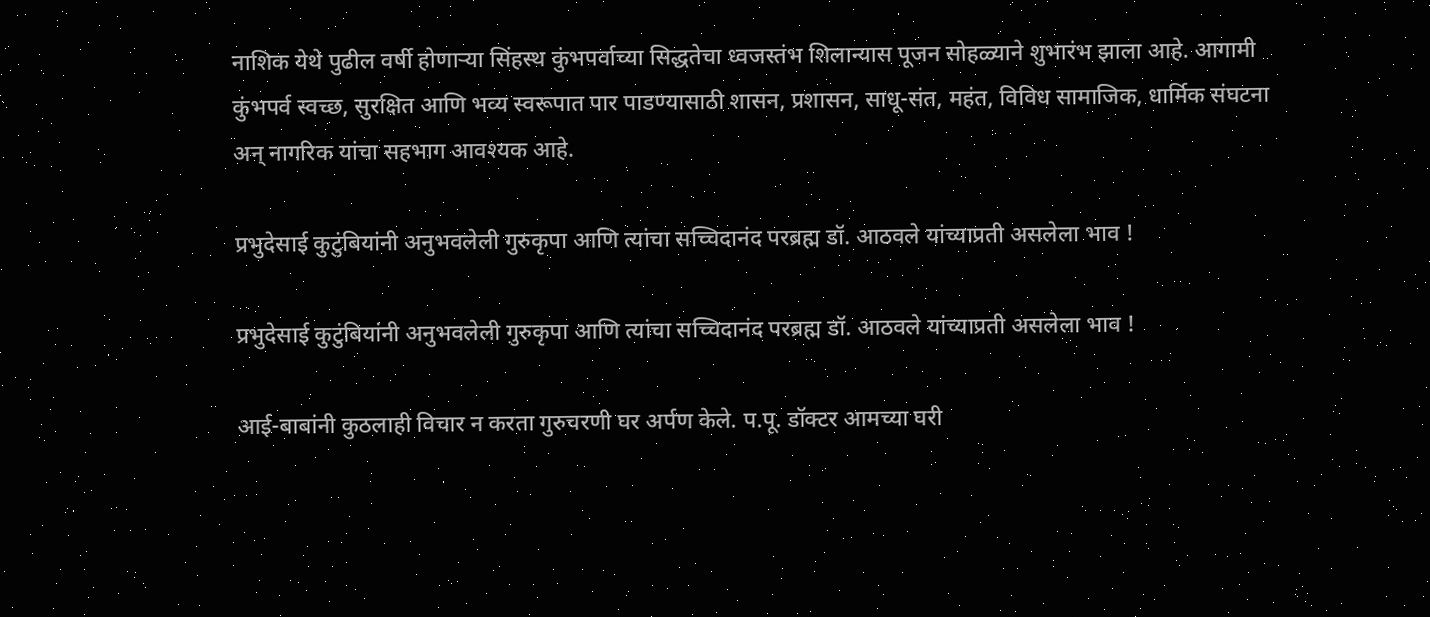नाशिक येथे पुढील वर्षी होणार्‍या सिंहस्थ कुंभपर्वाच्या सिद्धतेचा ध्वजस्तंभ शिलान्यास पूजन सोहळ्याने शुभारंभ झाला आहे. आगामी कुंभपर्व स्वच्छ, सुरक्षित आणि भव्य स्वरूपात पार पाडण्यासाठी शासन, प्रशासन, साधू-संत, महंत, विविध सामाजिक, धार्मिक संघटना अन् नागरिक यांचा सहभाग आवश्यक आहे.

प्रभुदेसाई कुटुंबियांनी अनुभवलेली गुरुकृपा आणि त्यांचा सच्चिदानंद परब्रह्म डॉ. आठवले यांच्याप्रती असलेला भाव !

प्रभुदेसाई कुटुंबियांनी अनुभवलेली गुरुकृपा आणि त्यांचा सच्चिदानंद परब्रह्म डॉ. आठवले यांच्याप्रती असलेला भाव !

आई-बाबांनी कुठलाही विचार न करता गुरुचरणी घर अर्पण केले. प.पू. डॉक्टर आमच्या घरी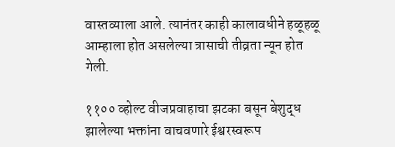वास्तव्याला आले. त्यानंतर काही कालावधीने हळूहळू आम्हाला होत असलेल्या त्रासाची तीव्रता न्यून होत गेली.

११०० व्होल्ट वीजप्रवाहाचा झटका बसून बेशुद्ध झालेल्या भक्तांना वाचवणारे ईश्वरस्वरूप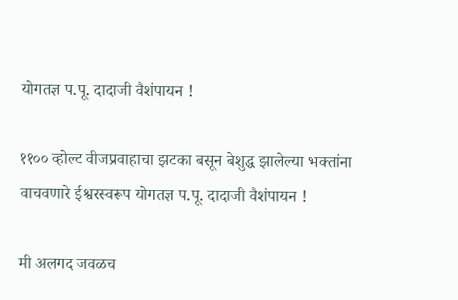योगतज्ञ प.पू. दादाजी वैशंपायन !

११०० व्होल्ट वीजप्रवाहाचा झटका बसून बेशुद्ध झालेल्या भक्तांना वाचवणारे ईश्वरस्वरूप योगतज्ञ प.पू. दादाजी वैशंपायन !

मी अलगद जवळच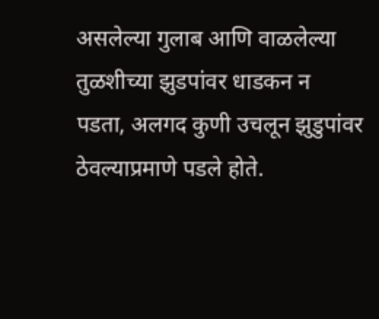असलेल्या गुलाब आणि वाळलेल्या तुळशीच्या झुडपांवर धाडकन न पडता, अलगद कुणी उचलून झुडुपांवर ठेवल्याप्रमाणे पडले होते.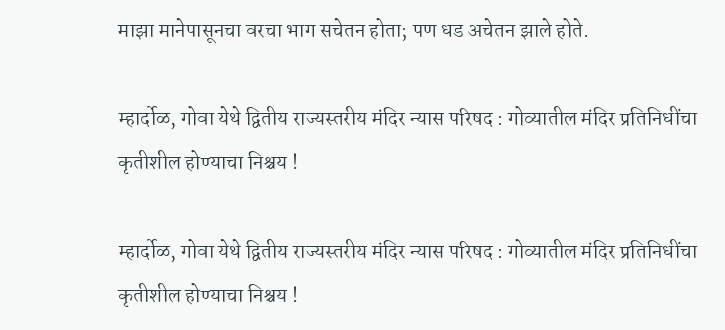माझा मानेपासूनचा वरचा भाग सचेतन होता; पण धड अचेतन झाले होते.

म्हार्दोळ, गोवा येथे द्वितीय राज्यस्तरीय मंदिर न्यास परिषद : गोव्यातील मंदिर प्रतिनिधींचा कृतीशील होण्याचा निश्चय !

म्हार्दोळ, गोवा येथे द्वितीय राज्यस्तरीय मंदिर न्यास परिषद : गोव्यातील मंदिर प्रतिनिधींचा कृतीशील होण्याचा निश्चय !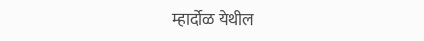म्हार्दोळ येथील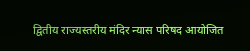द्वितीय राज्यस्तरीय मंदिर न्यास परिषद आयोजित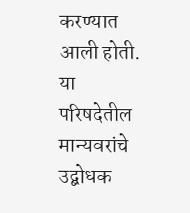करण्यात आली होती. या परिषदेतील मान्यवरांचे उद्बोधक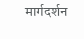मार्गदर्शन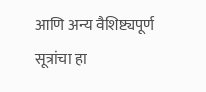आणि अन्य वैशिष्ट्यपूर्ण सूत्रांचा हा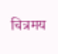चित्रमय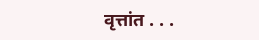वृत्तांत . . .